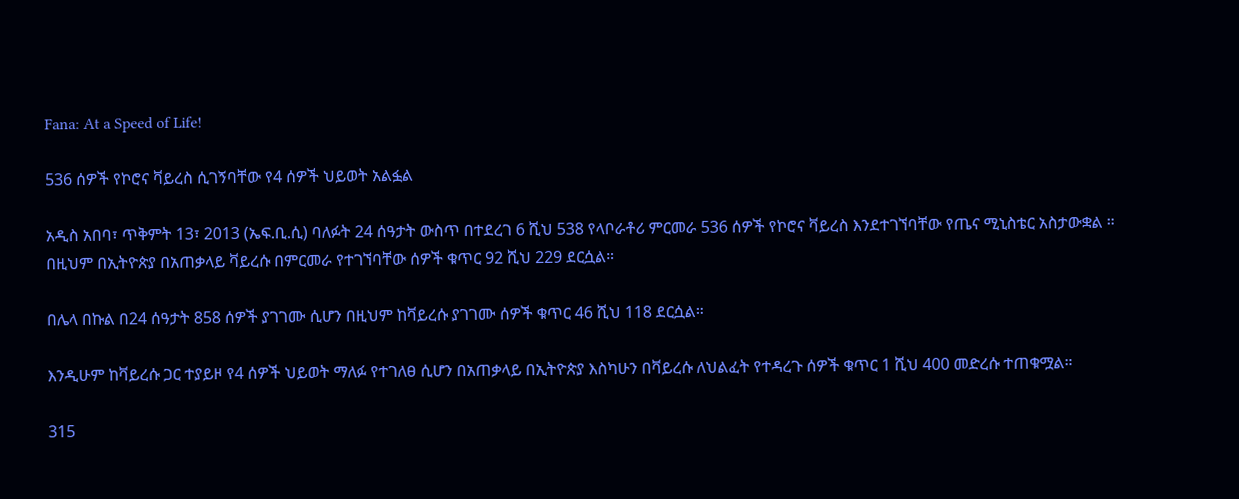Fana: At a Speed of Life!

536 ሰዎች የኮሮና ቫይረስ ሲገኝባቸው የ4 ሰዎች ህይወት አልፏል

አዲስ አበባ፣ ጥቅምት 13፣ 2013 (ኤፍ.ቢ.ሲ) ባለፉት 24 ሰዓታት ውስጥ በተደረገ 6 ሺህ 538 የላቦራቶሪ ምርመራ 536 ሰዎች የኮሮና ቫይረስ እንደተገኘባቸው የጤና ሚኒስቴር አስታውቋል ።
በዚህም በኢትዮጵያ በአጠቃላይ ቫይረሱ በምርመራ የተገኘባቸው ሰዎች ቁጥር 92 ሺህ 229 ደርሷል።

በሌላ በኩል በ24 ሰዓታት 858 ሰዎች ያገገሙ ሲሆን በዚህም ከቫይረሱ ያገገሙ ሰዎች ቁጥር 46 ሺህ 118 ደርሷል።

እንዲሁም ከቫይረሱ ጋር ተያይዞ የ4 ሰዎች ህይወት ማለፉ የተገለፀ ሲሆን በአጠቃላይ በኢትዮጵያ እስካሁን በቫይረሱ ለህልፈት የተዳረጉ ሰዎች ቁጥር 1 ሺህ 400 መድረሱ ተጠቁሟል።

315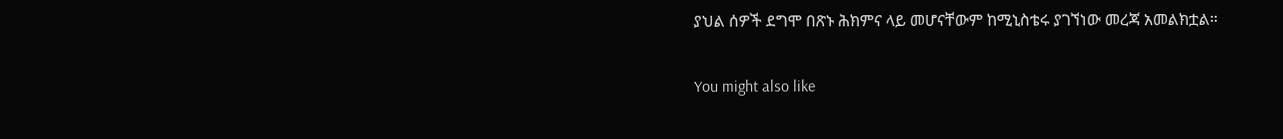ያህል ሰዎች ደግሞ በጽኑ ሕክምና ላይ መሆናቸውም ከሚኒስቴሩ ያገኘነው መረጃ አመልክቷል።

You might also like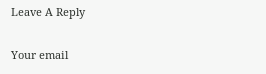Leave A Reply

Your email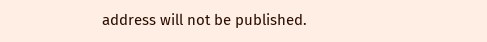address will not be published.